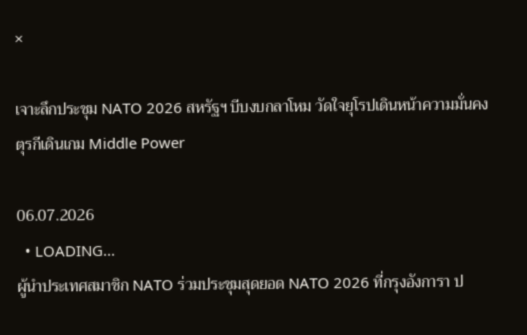×

เจาะลึกประชุม NATO 2026 สหรัฐฯ บีบงบกลาโหม วัดใจยุโรปเดินหน้าความมั่นคง ตุรกีเดินเกม Middle Power

06.07.2026
  • LOADING...
ผู้นำประเทศสมาชิก NATO ร่วมประชุมสุดยอด NATO 2026 ที่กรุงอังการา ป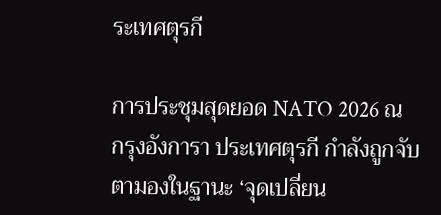ระเทศตุรกี

การประชุมสุดยอด NATO 2026 ณ กรุงอังการา ประเทศตุรกี กำลังถูกจับตามองในฐานะ ‘จุดเปลี่ยน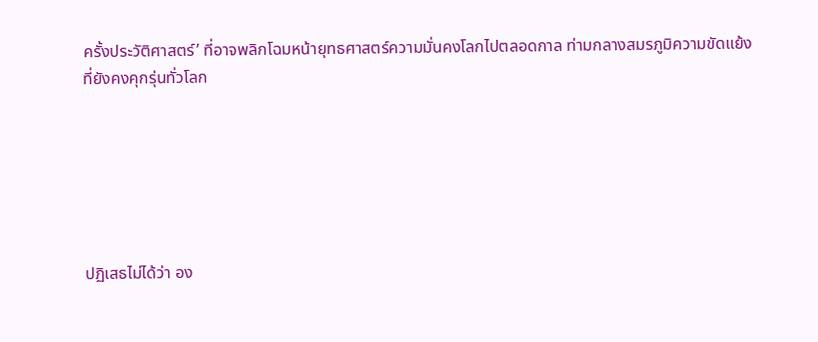ครั้งประวัติศาสตร์’ ที่อาจพลิกโฉมหน้ายุทธศาสตร์ความมั่นคงโลกไปตลอดกาล ท่ามกลางสมรภูมิความขัดแย้งที่ยังคงคุกรุ่นทั่วโลก






ปฏิเสธไม่ได้ว่า อง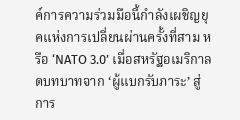ค์การความร่วมมือนี้กำลังเผชิญยุคแห่งการเปลี่ยนผ่านครั้งที่สาม หรือ ‘NATO 3.0’ เมื่อสหรัฐอเมริกาลดบทบาทจาก ‘ผู้แบกรับภาระ’ สู่การ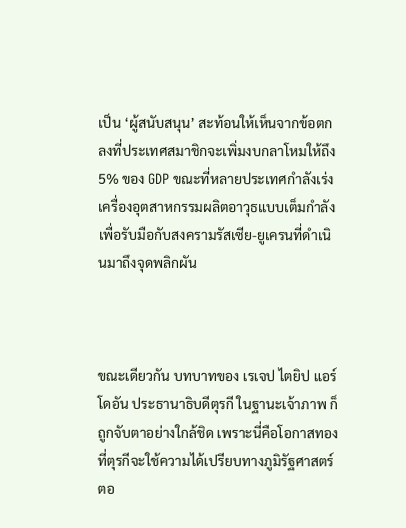เป็น ‘ผู้สนับสนุน’ สะท้อนให้เห็นจากข้อตกลงที่ประเทศสมาชิกจะเพิ่มงบกลาโหมให้ถึง 5% ของ GDP ขณะที่หลายประเทศกำลังเร่งเครื่องอุตสาหกรรมผลิตอาวุธแบบเต็มกำลัง เพื่อรับมือกับสงครามรัสเซีย-ยูเครนที่ดำเนินมาถึงจุดพลิกผัน



ขณะเดียวกัน บทบาทของ เรเจป ไตยิป แอร์โดอัน ประธานาธิบดีตุรกี ในฐานะเจ้าภาพ ก็ถูกจับตาอย่างใกล้ชิด เพราะนี่คือโอกาสทองที่ตุรกีจะใช้ความได้เปรียบทางภูมิรัฐศาสตร์ ตอ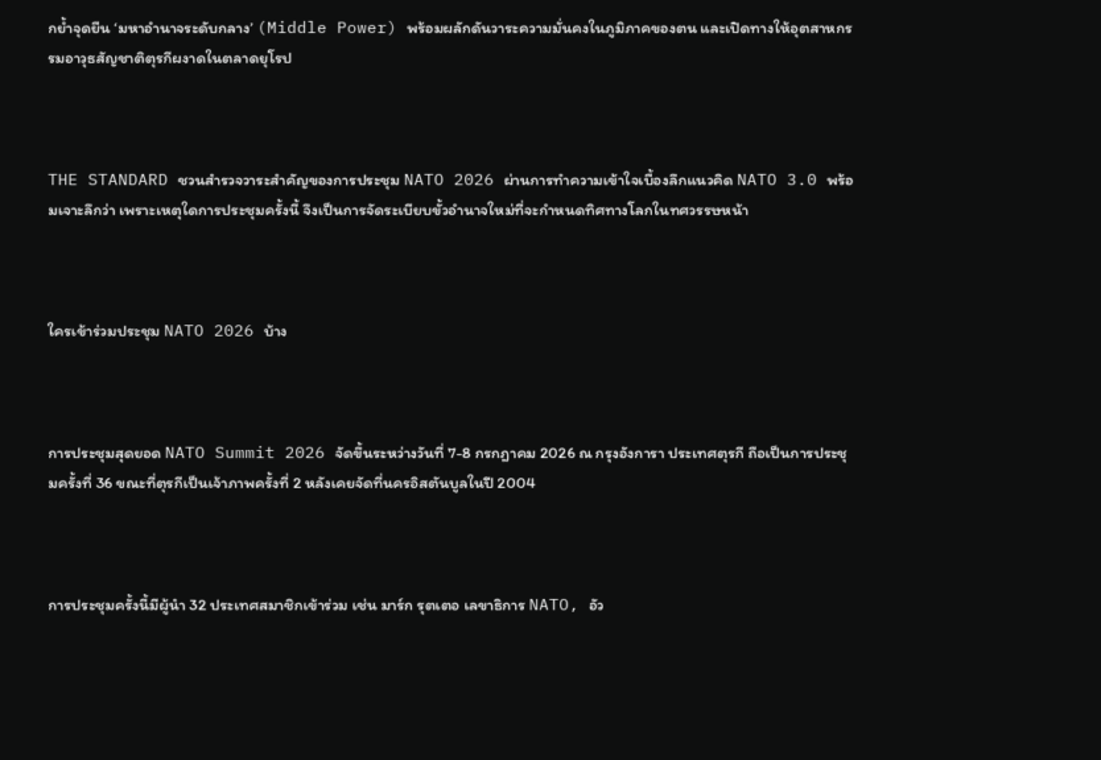กย้ำจุดยืน ‘มหาอำนาจระดับกลาง’ (Middle Power) พร้อมผลักดันวาระความมั่นคงในภูมิภาคของตน และเปิดทางให้อุตสาหกรรมอาวุธสัญชาติตุรกีผงาดในตลาดยุโรป



THE STANDARD ชวนสำรวจวาระสำคัญของการประชุม NATO 2026 ผ่านการทำความเข้าใจเบื้องลึกแนวคิด NATO 3.0 พร้อมเจาะลึกว่า เพราะเหตุใดการประชุมครั้งนี้ จึงเป็นการจัดระเบียบขั้วอำนาจใหม่ที่จะกำหนดทิศทางโลกในทศวรรษหน้า



ใครเข้าร่วมประชุม NATO 2026 บ้าง



การประชุมสุดยอด NATO Summit 2026 จัดขึ้นระหว่างวันที่ 7-8 กรกฎาคม 2026 ณ กรุงอังการา ประเทศตุรกี ถือเป็นการประชุมครั้งที่ 36 ขณะที่ตุรกีเป็นเจ้าภาพครั้งที่ 2 หลังเคยจัดที่นครอิสตันบูลในปี 2004



การประชุมครั้งนี้มีผู้นำ 32 ประเทศสมาชิกเข้าร่วม เช่น มาร์ก รุตเตอ เลขาธิการ NATO, อัว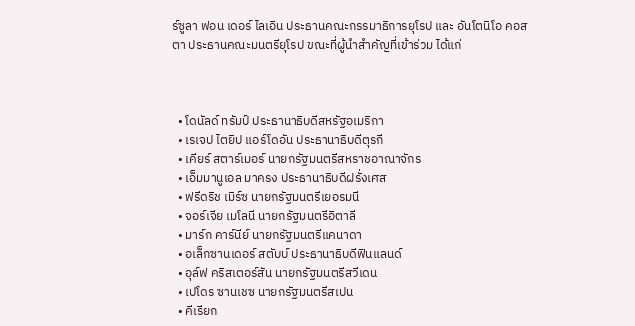ร์ซูลา ฟอน เดอร์ ไลเอิน ประธานคณะกรรมาธิการยุโรป และ อันโตนิโอ คอสตา ประธานคณะมนตรียุโรป ขณะที่ผู้นำสำคัญที่เข้าร่วม ได้แก่



  • โดนัลด์ ทรัมป์ ประธานาธิบดีสหรัฐอเมริกา
  • เรเจป ไตยิป แอร์โดอัน ประธานาธิบดีตุรกี
  • เคียร์ สตาร์เมอร์ นายกรัฐมนตรีสหราชอาณาจักร
  • เอ็มมานูเอล มาครง ประธานาธิบดีฝรั่งเศส
  • ฟรีดริช เมิร์ซ นายกรัฐมนตรีเยอรมนี
  • จอร์เจีย เมโลนี นายกรัฐมนตรีอิตาลี
  • มาร์ก คาร์นีย์ นายกรัฐมนตรีแคนาดา
  • อเล็กซานเดอร์ สตับบ์ ประธานาธิบดีฟินแลนด์
  • อุล์ฟ คริสเตอร์สัน นายกรัฐมนตรีสวีเดน
  • เปโดร ซานเชซ นายกรัฐมนตรีสเปน
  • คีเรียก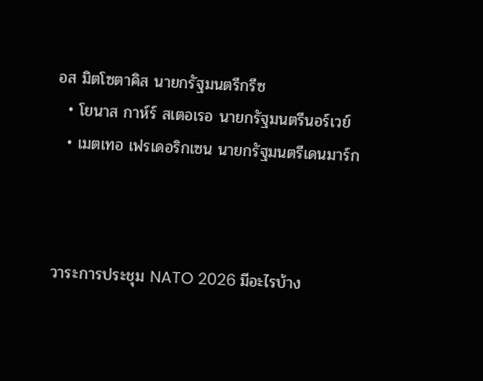อส มิตโซตาคิส นายกรัฐมนตรีกรีซ
  • โยนาส กาห์ร์ สเตอเรอ นายกรัฐมนตรีนอร์เวย์
  • เมตเทอ เฟรเดอริกเซน นายกรัฐมนตรีเดนมาร์ก



วาระการประชุม NATO 2026 มีอะไรบ้าง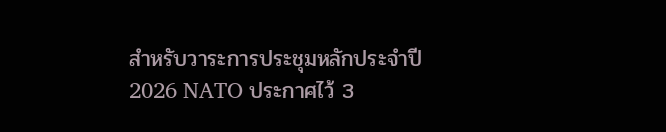สำหรับวาระการประชุมหลักประจำปี 2026 NATO ประกาศไว้ 3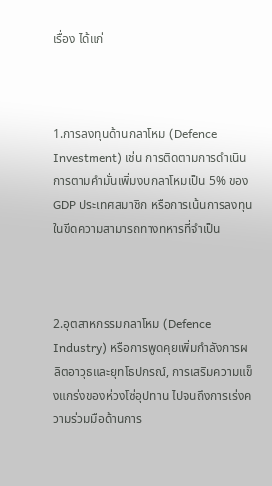เรื่อง ได้แก่



1.การลงทุนด้านกลาโหม (Defence Investment) เช่น การติดตามการดำเนินการตามคำมั่นเพิ่มงบกลาโหมเป็น 5% ของ GDP ประเทศสมาชิก หรือการเน้นการลงทุนในขีดความสามารถทางทหารที่จำเป็น



2.อุตสาหกรรมกลาโหม (Defence Industry) หรือการพูดคุยเพิ่มกำลังการผลิตอาวุธและยุทโธปกรณ์, การเสริมความแข็งแกร่งของห่วงโซ่อุปทาน ไปจนถึงการเร่งความร่วมมือด้านการ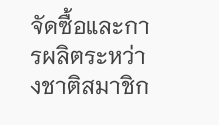จัดซื้อและการผลิตระหว่างชาติสมาชิก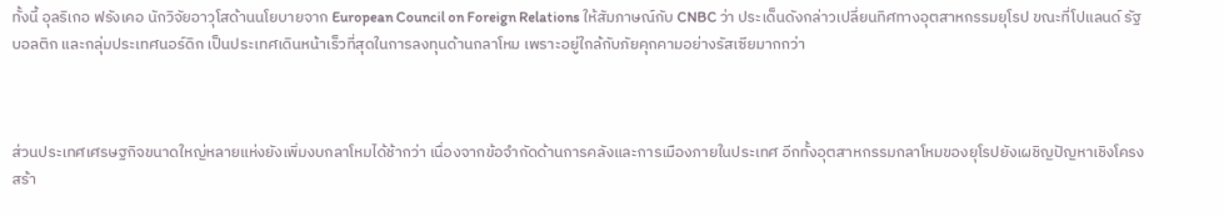ทั้งนี้ อุลริเกอ ฟรังเคอ นักวิจัยอาวุโสด้านนโยบายจาก European Council on Foreign Relations ให้สัมภาษณ์กับ CNBC ว่า ประเด็นดังกล่าวเปลี่ยนทิศทางอุตสาหกรรมยุโรป ขณะที่โปแลนด์ รัฐบอลติก และกลุ่มประเทศนอร์ดิก เป็นประเทศเดินหน้าเร็วที่สุดในการลงทุนด้านกลาโหม เพราะอยู่ใกล้กับภัยคุกคามอย่างรัสเซียมากกว่า



ส่วนประเทศเศรษฐกิจขนาดใหญ่หลายแห่งยังเพิ่มงบกลาโหมได้ช้ากว่า เนื่องจากข้อจำกัดด้านการคลังและการเมืองภายในประเทศ อีกทั้งอุตสาหกรรมกลาโหมของยุโรปยังเผชิญปัญหาเชิงโครงสร้า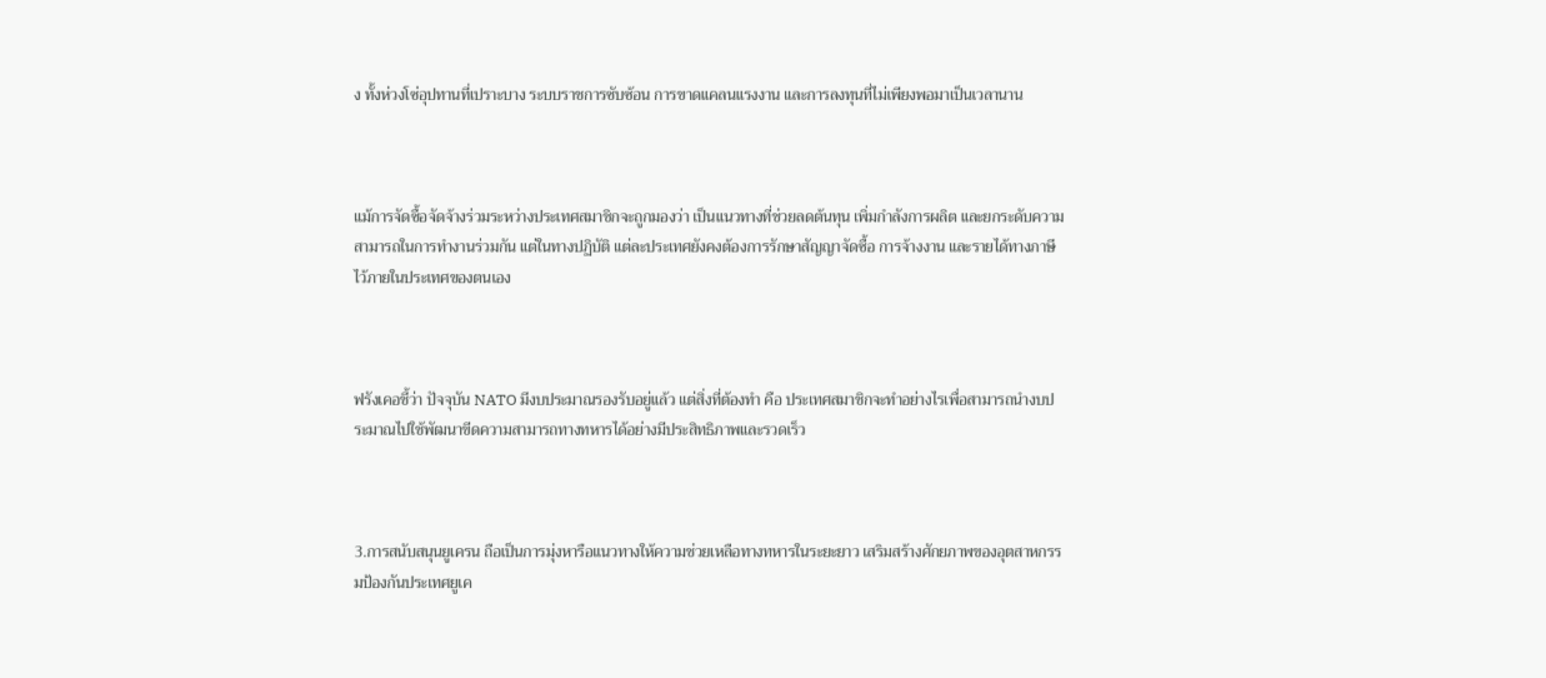ง ทั้งห่วงโซ่อุปทานที่เปราะบาง ระบบราชการซับซ้อน การขาดแคลนแรงงาน และการลงทุนที่ไม่เพียงพอมาเป็นเวลานาน



แม้การจัดซื้อจัดจ้างร่วมระหว่างประเทศสมาชิกจะถูกมองว่า เป็นแนวทางที่ช่วยลดต้นทุน เพิ่มกำลังการผลิต และยกระดับความสามารถในการทำงานร่วมกัน แต่ในทางปฏิบัติ แต่ละประเทศยังคงต้องการรักษาสัญญาจัดซื้อ การจ้างงาน และรายได้ทางภาษีไว้ภายในประเทศของตนเอง



ฟรังเคอชี้ว่า ปัจจุบัน NATO มีงบประมาณรองรับอยู่แล้ว แต่สิ่งที่ต้องทำ คือ ประเทศสมาชิกจะทำอย่างไรเพื่อสามารถนำงบประมาณไปใช้พัฒนาขีดความสามารถทางทหารได้อย่างมีประสิทธิภาพและรวดเร็ว



3.การสนับสนุนยูเครน ถือเป็นการมุ่งหารือแนวทางให้ความช่วยเหลือทางทหารในระยะยาว เสริมสร้างศักยภาพของอุตสาหกรรมป้องกันประเทศยูเค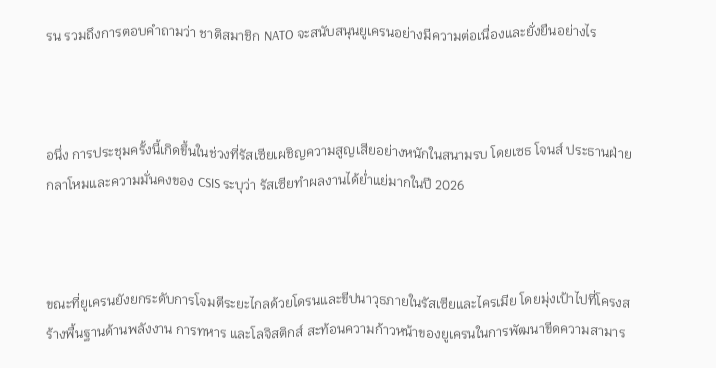รน รวมถึงการตอบคำถามว่า ชาติสมาชิก NATO จะสนับสนุนยูเครนอย่างมีความต่อเนื่องและยั่งยืนอย่างไร



อนึ่ง การประชุมครั้งนี้เกิดขึ้นในช่วงที่รัสเซียเผชิญความสูญเสียอย่างหนักในสนามรบ โดยเซธ โจนส์ ประธานฝ่ายกลาโหมและความมั่นคงของ CSIS ระบุว่า รัสเซียทำผลงานได้ย่ำแย่มากในปี 2026



ขณะที่ยูเครนยังยกระดับการโจมตีระยะไกลด้วยโดรนและขีปนาวุธภายในรัสเซียและไครเมีย โดยมุ่งเป้าไปที่โครงสร้างพื้นฐานด้านพลังงาน การทหาร และโลจิสติกส์ สะท้อนความก้าวหน้าของยูเครนในการพัฒนาขีดความสามาร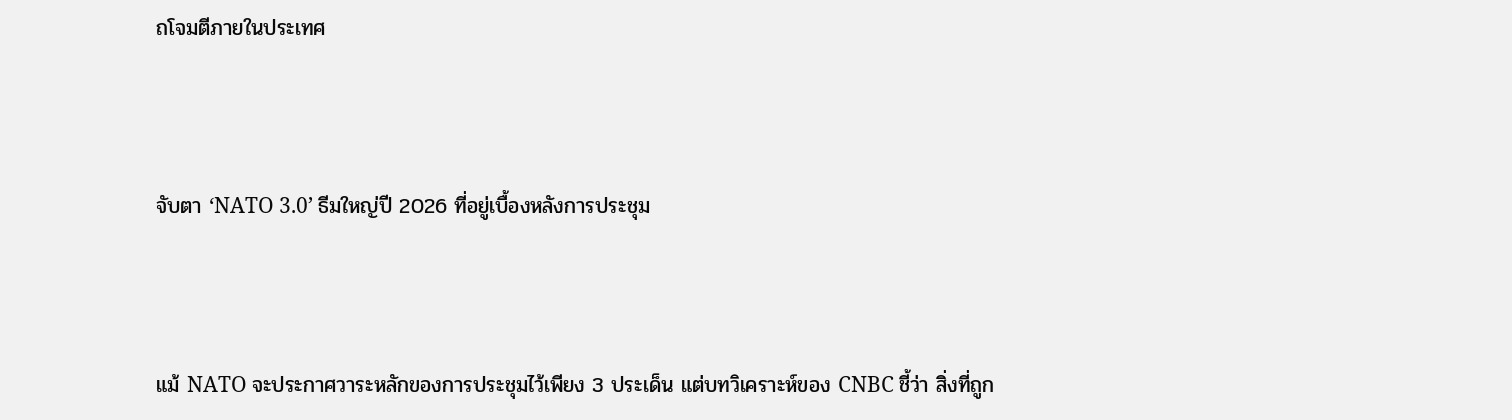ถโจมตีภายในประเทศ



จับตา ‘NATO 3.0’ ธีมใหญ่ปี 2026 ที่อยู่เบื้องหลังการประชุม



แม้ NATO จะประกาศวาระหลักของการประชุมไว้เพียง 3 ประเด็น แต่บทวิเคราะห์ของ CNBC ชี้ว่า สิ่งที่ถูก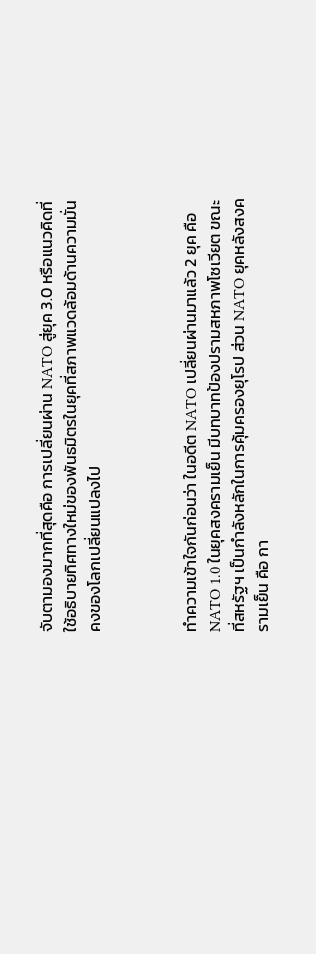จับตามองมากที่สุดคือ การเปลี่ยนผ่าน NATO สู่ยุค 3.0 หรือแนวคิดที่ใช้อธิบายทิศทางใหม่ของพันธมิตรในยุคที่สภาพแวดล้อมด้านความมั่นคงของโลกเปลี่ยนแปลงไป



ทำความเข้าใจกันก่อนว่า ในอดีต NATO เปลี่ยนผ่านมาแล้ว 2 ยุค คือ NATO 1.0 ในยุคสงครามเย็น มีบทบาทป้องปรามสหภาพโซเวียต ขณะที่สหรัฐฯ เป็นกำลังหลักในการคุ้มครองยุโรป ส่วน NATO ยุคหลังสงครามเย็น คือ กา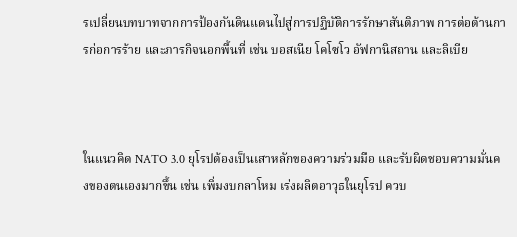รเปลี่ยนบทบาทจากการป้องกันดินแดนไปสู่การปฏิบัติการรักษาสันติภาพ การต่อต้านการก่อการร้าย และภารกิจนอกพื้นที่ เช่น บอสเนีย โคโซโว อัฟกานิสถาน และลิเบีย



ในแนวคิด NATO 3.0 ยุโรปต้องเป็นเสาหลักของความร่วมมือ และรับผิดชอบความมั่นคงของตนเองมากขึ้น เช่น เพิ่มงบกลาโหม เร่งผลิตอาวุธในยุโรป ควบ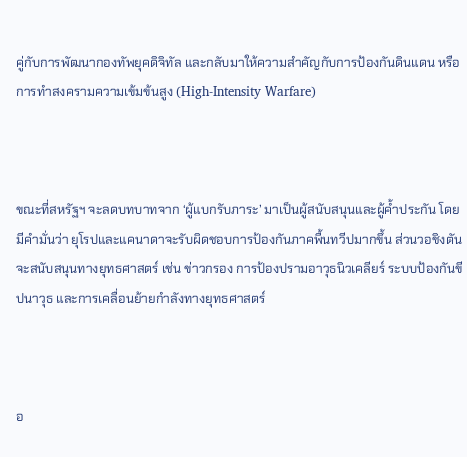คู่กับการพัฒนากองทัพยุคดิจิทัล และกลับมาให้ความสำคัญกับการป้องกันดินแดน หรือการทำสงครามความเข้มข้นสูง (High-Intensity Warfare)



ขณะที่สหรัฐฯ จะลดบทบาทจาก ‘ผู้แบกรับภาระ’ มาเป็นผู้สนับสนุนและผู้ค้ำประกัน โดยมีคำมั่นว่า ยุโรปและแคนาดาจะรับผิดชอบการป้องกันภาคพื้นทวีปมากขึ้น ส่วนวอชิงตันจะสนับสนุนทางยุทธศาสตร์ เช่น ข่าวกรอง การป้องปรามอาวุธนิวเคลียร์ ระบบป้องกันขีปนาวุธ และการเคลื่อนย้ายกำลังทางยุทธศาสตร์



อ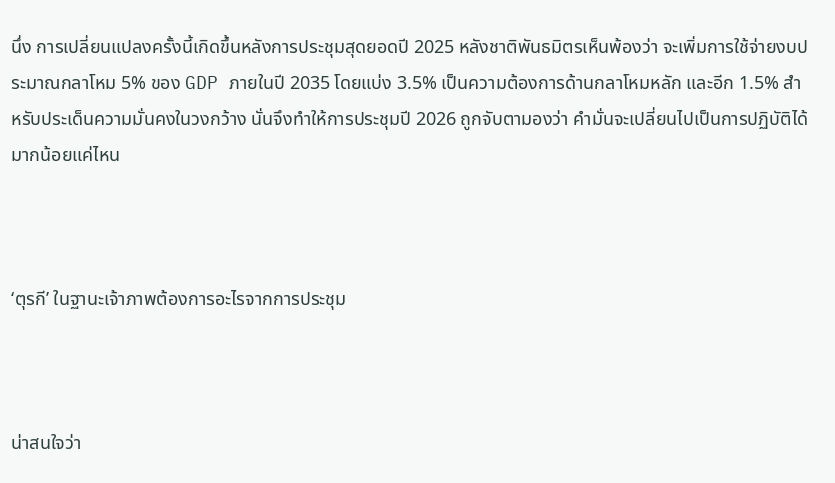นึ่ง การเปลี่ยนแปลงครั้งนี้เกิดขึ้นหลังการประชุมสุดยอดปี 2025 หลังชาติพันธมิตรเห็นพ้องว่า จะเพิ่มการใช้จ่ายงบประมาณกลาโหม 5% ของ GDP ภายในปี 2035 โดยแบ่ง 3.5% เป็นความต้องการด้านกลาโหมหลัก และอีก 1.5% สำหรับประเด็นความมั่นคงในวงกว้าง นั่นจึงทำให้การประชุมปี 2026 ถูกจับตามองว่า คำมั่นจะเปลี่ยนไปเป็นการปฏิบัติได้มากน้อยแค่ไหน



‘ตุรกี’ ในฐานะเจ้าภาพต้องการอะไรจากการประชุม



น่าสนใจว่า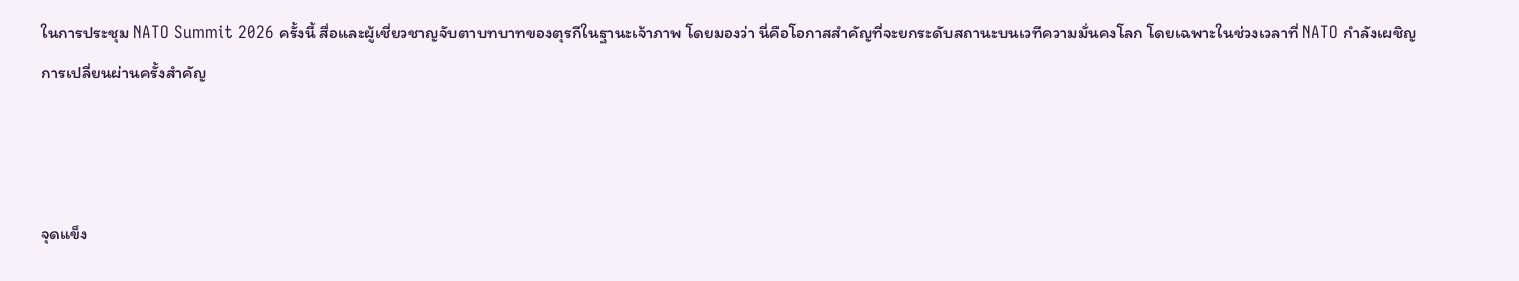ในการประชุม NATO Summit 2026 ครั้งนี้ สื่อและผู้เชี่ยวชาญจับตาบทบาทของตุรกีในฐานะเจ้าภาพ โดยมองว่า นี่คือโอกาสสำคัญที่จะยกระดับสถานะบนเวทีความมั่นคงโลก โดยเฉพาะในช่วงเวลาที่ NATO กำลังเผชิญการเปลี่ยนผ่านครั้งสำคัญ



จุดแข็ง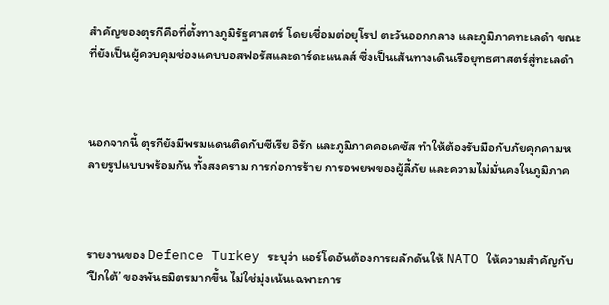สำคัญของตุรกีคือที่ตั้งทางภูมิรัฐศาสตร์ โดยเชื่อมต่อยุโรป ตะวันออกกลาง และภูมิภาคทะเลดำ ขณะที่ยังเป็นผู้ควบคุมช่องแคบบอสฟอรัสและดาร์ดะแนลส์ ซึ่งเป็นเส้นทางเดินเรือยุทธศาสตร์สู่ทะเลดำ



นอกจากนี้ ตุรกียังมีพรมแดนติดกับซีเรีย อิรัก และภูมิภาคคอเคซัส ทำให้ต้องรับมือกับภัยคุกคามหลายรูปแบบพร้อมกัน ทั้งสงคราม การก่อการร้าย การอพยพของผู้ลี้ภัย และความไม่มั่นคงในภูมิภาค



รายงานของ Defence Turkey ระบุว่า แอร์โดอันต้องการผลักดันให้ NATO ให้ความสำคัญกับ ‘ปีกใต้’ ของพันธมิตรมากขึ้น ไม่ใช่มุ่งเน้นเฉพาะการ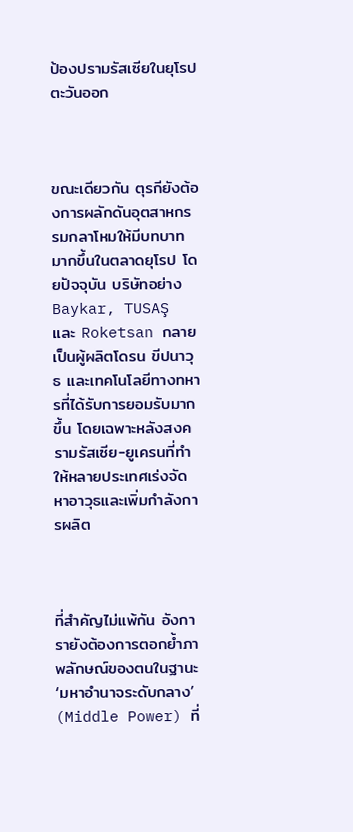ป้องปรามรัสเซียในยุโรปตะวันออก



ขณะเดียวกัน ตุรกียังต้องการผลักดันอุตสาหกรรมกลาโหมให้มีบทบาทมากขึ้นในตลาดยุโรป โดยปัจจุบัน บริษัทอย่าง Baykar, TUSAŞ และ Roketsan กลายเป็นผู้ผลิตโดรน ขีปนาวุธ และเทคโนโลยีทางทหารที่ได้รับการยอมรับมากขึ้น โดยเฉพาะหลังสงครามรัสเซีย-ยูเครนที่ทำให้หลายประเทศเร่งจัดหาอาวุธและเพิ่มกำลังการผลิต



ที่สำคัญไม่แพ้กัน อังการายังต้องการตอกย้ำภาพลักษณ์ของตนในฐานะ ‘มหาอำนาจระดับกลาง’ (Middle Power) ที่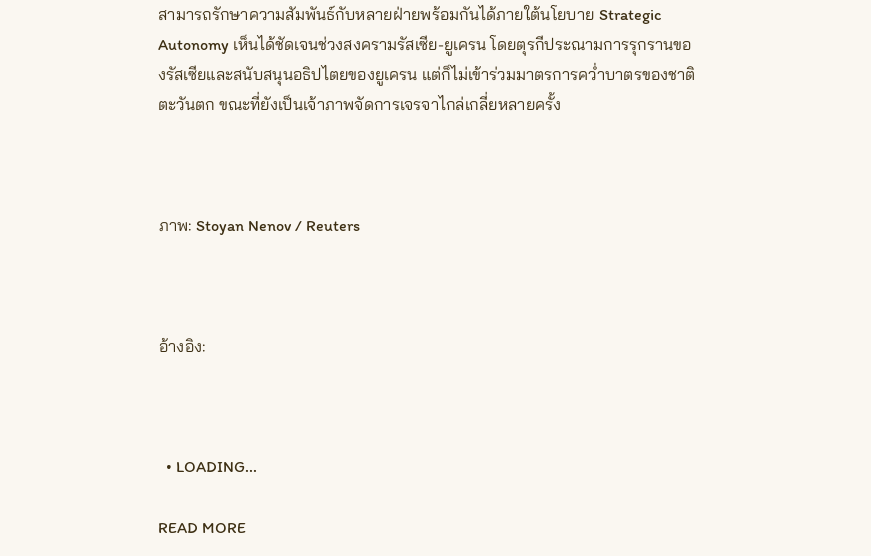สามารถรักษาความสัมพันธ์กับหลายฝ่ายพร้อมกันได้ภายใต้นโยบาย Strategic Autonomy เห็นได้ชัดเจนช่วงสงครามรัสเซีย-ยูเครน โดยตุรกีประณามการรุกรานของรัสเซียและสนับสนุนอธิปไตยของยูเครน แต่ก็ไม่เข้าร่วมมาตรการคว่ำบาตรของชาติตะวันตก ขณะที่ยังเป็นเจ้าภาพจัดการเจรจาไกล่เกลี่ยหลายครั้ง



ภาพ: Stoyan Nenov / Reuters



อ้างอิง:



  • LOADING...

READ MORE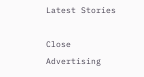Latest Stories

Close Advertising